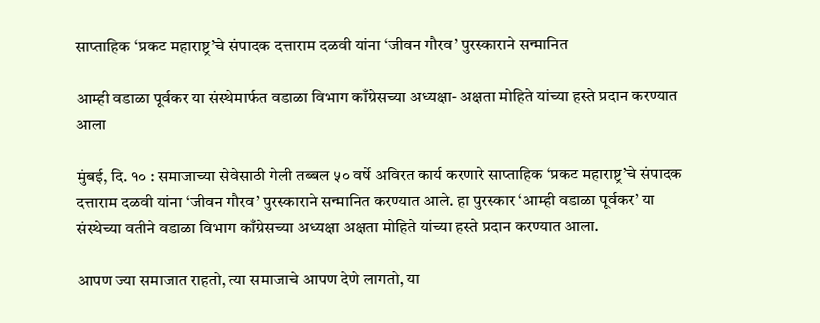साप्ताहिक ‘प्रकट महाराष्ट्र’चे संपादक दत्ताराम दळवी यांना ‘जीवन गौरव’ पुरस्काराने सन्मानित

आम्ही वडाळा पूर्वकर या संस्थेमार्फत वडाळा विभाग काँग्रेसच्या अध्यक्षा- अक्षता मोहिते यांच्या हस्ते प्रदान करण्यात आला

मुंबई, दि. १० : समाजाच्या सेवेसाठी गेली तब्बल ५० वर्षे अविरत कार्य करणारे साप्ताहिक ‘प्रकट महाराष्ट्र’चे संपादक दत्ताराम दळवी यांना ‘जीवन गौरव’ पुरस्काराने सन्मानित करण्यात आले. हा पुरस्कार ‘आम्ही वडाळा पूर्वकर’ या संस्थेच्या वतीने वडाळा विभाग काँग्रेसच्या अध्यक्षा अक्षता मोहिते यांच्या हस्ते प्रदान करण्यात आला.

आपण ज्या समाजात राहतो, त्या समाजाचे आपण देणे लागतो, या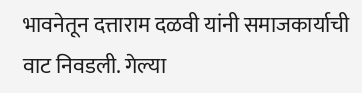भावनेतून दत्ताराम दळवी यांनी समाजकार्याची वाट निवडली. गेल्या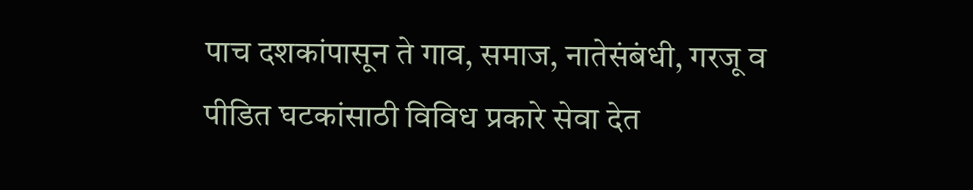पाच दशकांपासून ते गाव, समाज, नातेसंबंधी, गरजू व पीडित घटकांसाठी विविध प्रकारे सेवा देत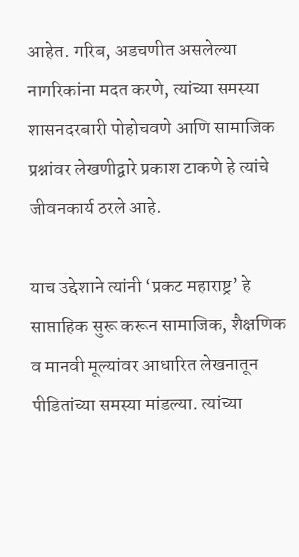आहेत. गरिब, अडचणीत असलेल्या नागरिकांना मदत करणे, त्यांच्या समस्या शासनदरबारी पोहोचवणे आणि सामाजिक प्रश्नांवर लेखणीद्वारे प्रकाश टाकणे हे त्यांचे जीवनकार्य ठरले आहे.

याच उद्देशाने त्यांनी ‘प्रकट महाराष्ट्र’ हे साप्ताहिक सुरू करून सामाजिक, शैक्षणिक व मानवी मूल्यांवर आधारित लेखनातून पीडितांच्या समस्या मांडल्या. त्यांच्या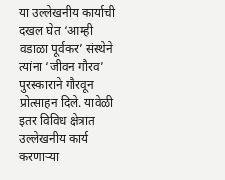या उल्लेखनीय कार्याची दखल घेत ‘आम्ही वडाळा पूर्वकर’ संस्थेने त्यांना ‘जीवन गौरव’ पुरस्काराने गौरवून प्रोत्साहन दिले. यावेळी इतर विविध क्षेत्रात उल्लेखनीय कार्य करणाऱ्या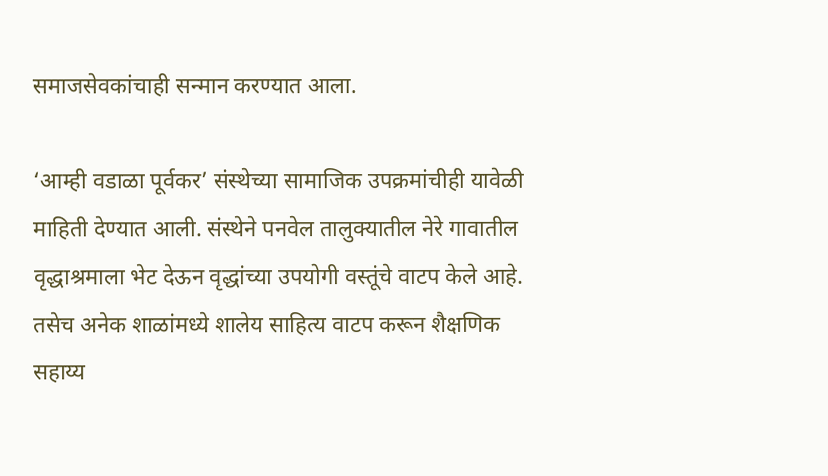समाजसेवकांचाही सन्मान करण्यात आला.

‘आम्ही वडाळा पूर्वकर’ संस्थेच्या सामाजिक उपक्रमांचीही यावेळी माहिती देण्यात आली. संस्थेने पनवेल तालुक्यातील नेरे गावातील वृद्धाश्रमाला भेट देऊन वृद्धांच्या उपयोगी वस्तूंचे वाटप केले आहे. तसेच अनेक शाळांमध्ये शालेय साहित्य वाटप करून शैक्षणिक सहाय्य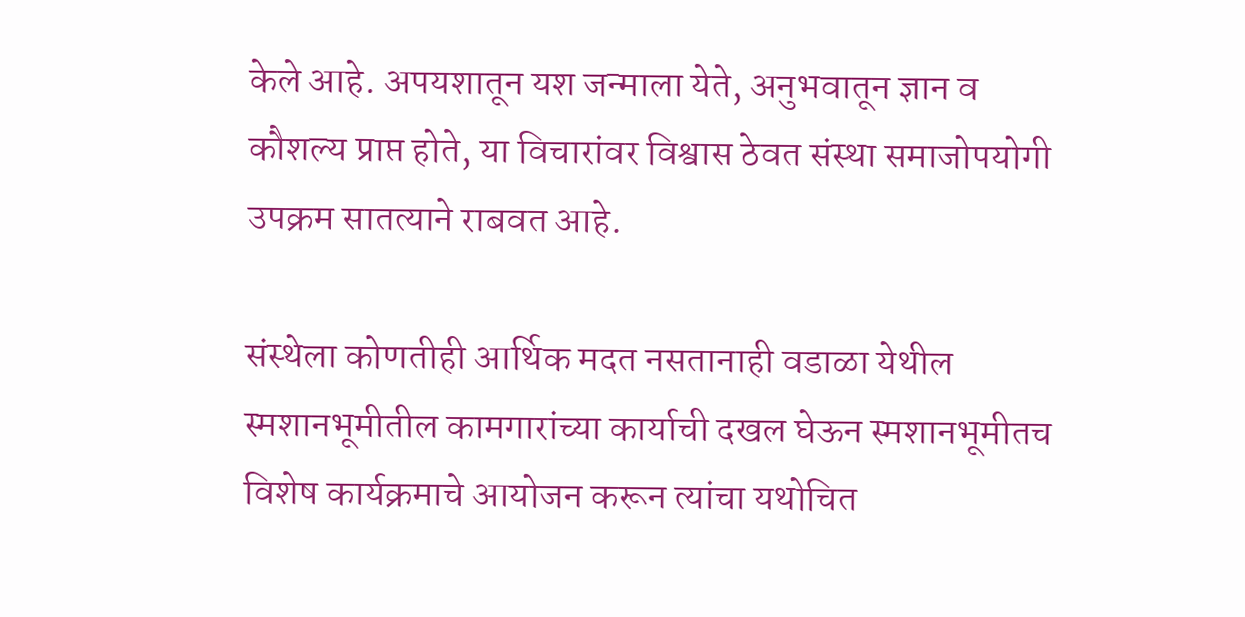केले आहे. अपयशातून यश जन्माला येते, अनुभवातून ज्ञान व कौशल्य प्राप्त होते, या विचारांवर विश्वास ठेवत संस्था समाजोपयोगी उपक्रम सातत्याने राबवत आहे.

संस्थेला कोणतीही आर्थिक मदत नसतानाही वडाळा येथील स्मशानभूमीतील कामगारांच्या कार्याची दखल घेऊन स्मशानभूमीतच विशेष कार्यक्रमाचे आयोजन करून त्यांचा यथोचित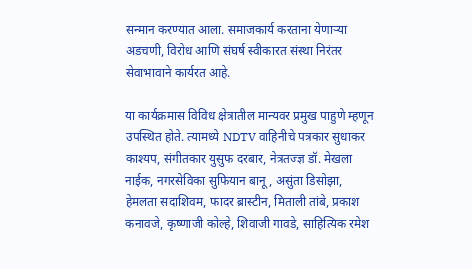सन्मान करण्यात आला. समाजकार्य करताना येणाऱ्या अडचणी, विरोध आणि संघर्ष स्वीकारत संस्था निरंतर सेवाभावाने कार्यरत आहे.

या कार्यक्रमास विविध क्षेत्रातील मान्यवर प्रमुख पाहुणे म्हणून उपस्थित होते. त्यामध्ये NDTV वाहिनीचे पत्रकार सुधाकर काश्यप, संगीतकार युसुफ दरबार, नेत्रतज्ज्ञ डॉ. मेखला नाईक, नगरसेविका सुफियान बानू, असुंता डिसोझा, हेमलता सदाशिवम, फादर ब्रास्टीन, मिताली तांबे, प्रकाश कनावजे, कृष्णाजी कोल्हे, शिवाजी गावडे, साहित्यिक रमेश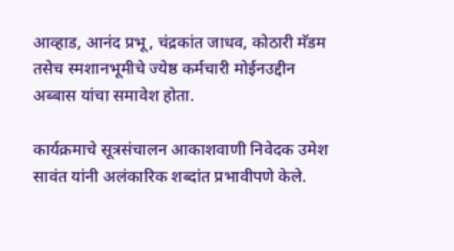आव्हाड, आनंद प्रभू, चंद्रकांत जाधव, कोठारी मॅडम तसेच स्मशानभूमीचे ज्येष्ठ कर्मचारी मोईनउद्दीन अब्बास यांचा समावेश होता.

कार्यक्रमाचे सूत्रसंचालन आकाशवाणी निवेदक उमेश सावंत यांनी अलंकारिक शब्दांत प्रभावीपणे केले.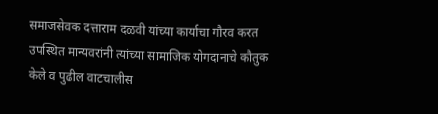समाजसेवक दत्ताराम दळवी यांच्या कार्याचा गौरव करत उपस्थित मान्यवरांनी त्यांच्या सामाजिक योगदानाचे कौतुक केले व पुढील वाटचालीस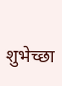शुभेच्छा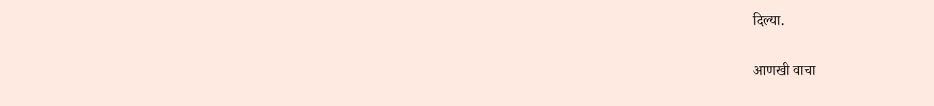दिल्या.

आणखी वाचा